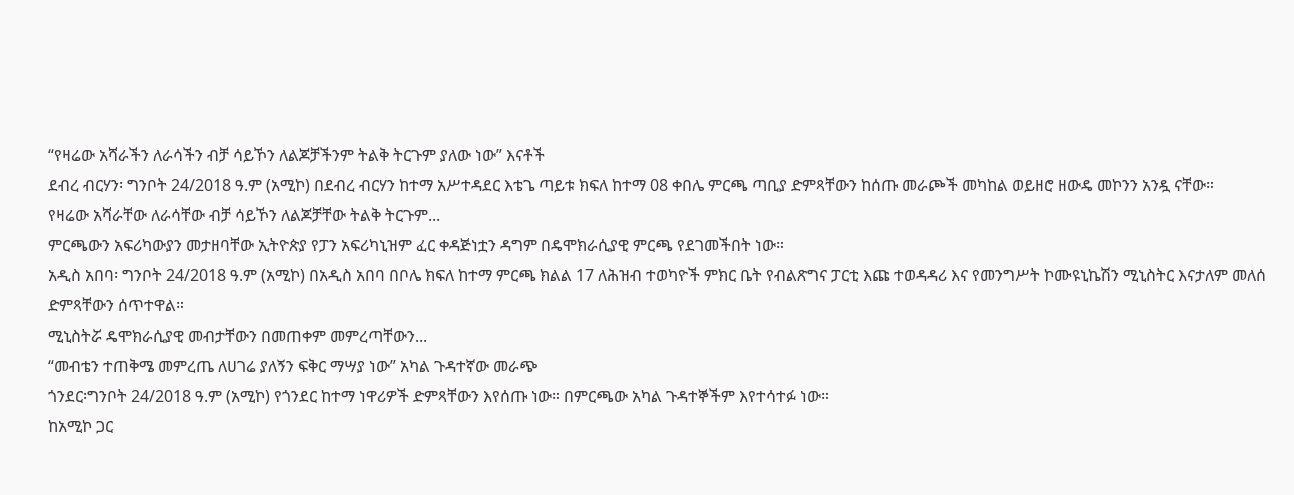“የዛሬው አሻራችን ለራሳችን ብቻ ሳይኾን ለልጆቻችንም ትልቅ ትርጉም ያለው ነው” እናቶች
ደብረ ብርሃን፡ ግንቦት 24/2018 ዓ.ም (አሚኮ) በደብረ ብርሃን ከተማ አሥተዳደር እቴጌ ጣይቱ ክፍለ ከተማ 08 ቀበሌ ምርጫ ጣቢያ ድምጻቸውን ከሰጡ መራጮች መካከል ወይዘሮ ዘውዴ መኮንን አንዷ ናቸው።
የዛሬው አሻራቸው ለራሳቸው ብቻ ሳይኾን ለልጆቻቸው ትልቅ ትርጉም...
ምርጫውን አፍሪካውያን መታዘባቸው ኢትዮጵያ የፓን አፍሪካኒዝም ፈር ቀዳጅነቷን ዳግም በዴሞክራሲያዊ ምርጫ የደገመችበት ነው።
አዲስ አበባ፡ ግንቦት 24/2018 ዓ.ም (አሚኮ) በአዲስ አበባ በቦሌ ክፍለ ከተማ ምርጫ ክልል 17 ለሕዝብ ተወካዮች ምክር ቤት የብልጽግና ፓርቲ እጩ ተወዳዳሪ እና የመንግሥት ኮሙዩኒኬሽን ሚኒስትር እናታለም መለሰ ድምጻቸውን ሰጥተዋል።
ሚኒስትሯ ዴሞክራሲያዊ መብታቸውን በመጠቀም መምረጣቸውን...
“መብቴን ተጠቅሜ መምረጤ ለሀገሬ ያለኝን ፍቅር ማሣያ ነው” አካል ጉዳተኛው መራጭ
ጎንደር፡ግንቦት 24/2018 ዓ.ም (አሚኮ) የጎንደር ከተማ ነዋሪዎች ድምጻቸውን እየሰጡ ነው። በምርጫው አካል ጉዳተኞችም እየተሳተፉ ነው።
ከአሚኮ ጋር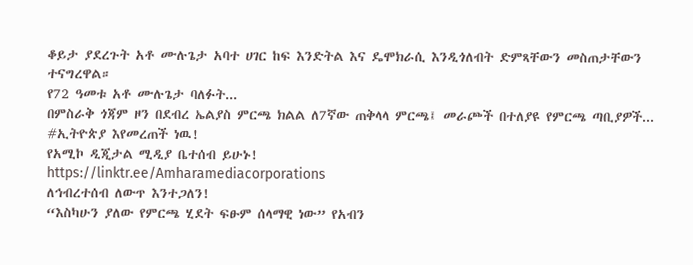ቆይታ ያደረጉት አቶ ሙሉጌታ አባተ ሀገር ከፍ እንድትል እና ዴሞክራሲ እንዲጎለብት ድምጻቸውን መስጠታቸውን ተናግረዋል።
የ72 ዓመቱ አቶ ሙሉጌታ ባለፉት...
በምስራቅ ጎጃም ዞን በደብረ ኤልያስ ምርጫ ክልል ለ7ኛው ጠቅላላ ምርጫ፤ መራጮች በተለያዩ የምርጫ ጣቢያዎች...
#ኢትዮጵያ እየመረጠች ነዉ!
የአሚኮ ዲጂታል ሚዲያ ቤተሰብ ይሁኑ!
https://linktr.ee/Amharamediacorporations
ለኅብረተሰብ ለውጥ እንተጋለን!
“እስካሁን ያለው የምርጫ ሂደት ፍፁም ሰላማዊ ነው” የአብን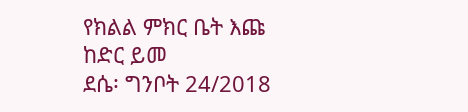የክልል ምክር ቤት እጩ ከድር ይመ
ደሴ፡ ግንቦት 24/2018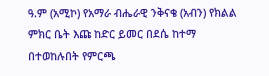ዓ.ም (አሚኮ) የአማራ ብሔራዊ ንቅናቄ (አብን) የክልል ምክር ቤት እጩ ከድር ይመር በደሴ ከተማ በተወከሉበት የምርጫ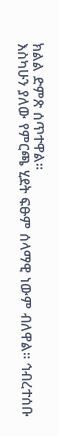ክልል ድምጽ ሰጥተዋል።
እስካሁን ያለው የምርጫ ሂደት ፍፁም ሰላማዊ ነውም ብለዋል። ኅብረተሰቡ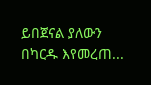ይበጀናል ያለውን በካርዱ እየመረጠ...